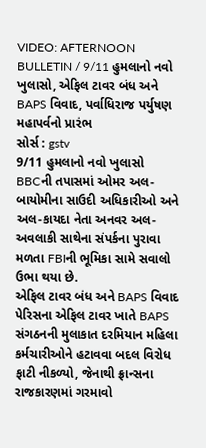VIDEO: AFTERNOON BULLETIN / 9/11 હુમલાનો નવો ખુલાસો, એફિલ ટાવર બંધ અને BAPS વિવાદ, પર્વાધિરાજ પર્યુષણ મહાપર્વનો પ્રારંભ
સોર્સ : gstv
9/11 હુમલાનો નવો ખુલાસો
BBCની તપાસમાં ઓમર અલ-બાયોમીના સાઉદી અધિકારીઓ અને અલ-કાયદા નેતા અનવર અલ-અવલાકી સાથેના સંપર્કના પુરાવા મળતા FBIની ભૂમિકા સામે સવાલો ઉભા થયા છે.
એફિલ ટાવર બંધ અને BAPS વિવાદ
પેરિસના એફિલ ટાવર ખાતે BAPS સંગઠનની મુલાકાત દરમિયાન મહિલા કર્મચારીઓને હટાવવા બદલ વિરોધ ફાટી નીકળ્યો, જેનાથી ફ્રાન્સના રાજકારણમાં ગરમાવો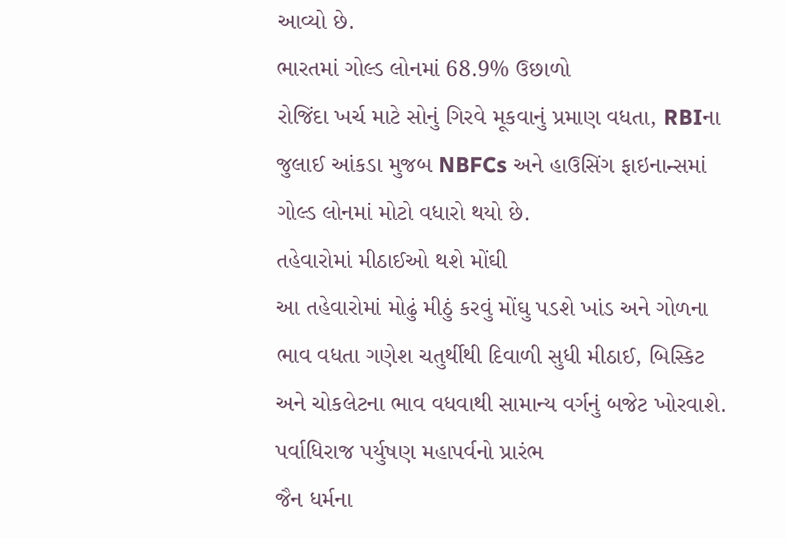આવ્યો છે.
ભારતમાં ગોલ્ડ લોનમાં 68.9% ઉછાળો
રોજિંદા ખર્ચ માટે સોનું ગિરવે મૂકવાનું પ્રમાણ વધતા, RBIના જુલાઈ આંકડા મુજબ NBFCs અને હાઉસિંગ ફાઇનાન્સમાં ગોલ્ડ લોનમાં મોટો વધારો થયો છે.
તહેવારોમાં મીઠાઈઓ થશે મોંઘી
આ તહેવારોમાં મોઢું મીઠું કરવું મોંઘુ પડશે ખાંડ અને ગોળના ભાવ વધતા ગણેશ ચતુર્થીથી દિવાળી સુધી મીઠાઈ, બિસ્કિટ અને ચોકલેટના ભાવ વધવાથી સામાન્ય વર્ગનું બજેટ ખોરવાશે.
પર્વાધિરાજ પર્યુષણ મહાપર્વનો પ્રારંભ
જૈન ધર્મના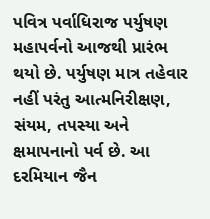પવિત્ર પર્વાધિરાજ પર્યુષણ મહાપર્વનો આજથી પ્રારંભ થયો છે. પર્યુષણ માત્ર તહેવાર નહીં પરંતુ આત્મનિરીક્ષણ, સંયમ, તપસ્યા અને ક્ષમાપનાનો પર્વ છે. આ દરમિયાન જૈન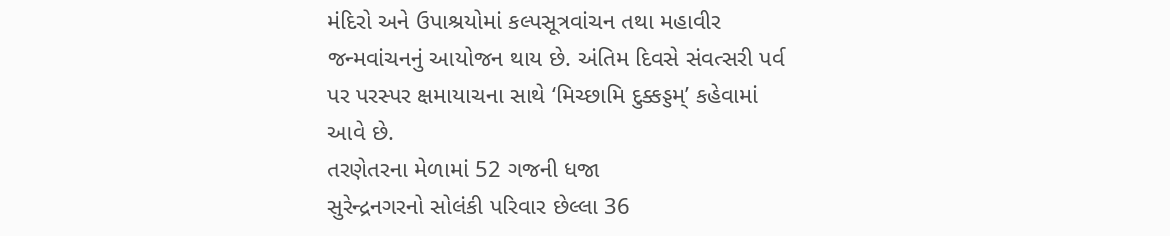મંદિરો અને ઉપાશ્રયોમાં કલ્પસૂત્રવાંચન તથા મહાવીર જન્મવાંચનનું આયોજન થાય છે. અંતિમ દિવસે સંવત્સરી પર્વ પર પરસ્પર ક્ષમાયાચના સાથે ‘મિચ્છામિ દુક્કડ્ડમ્’ કહેવામાં આવે છે.
તરણેતરના મેળામાં 52 ગજની ધજા
સુરેન્દ્રનગરનો સોલંકી પરિવાર છેલ્લા 36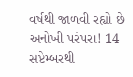વર્ષથી જાળવી રહ્યો છે અનોખી પરંપરા! 14 સપ્ટેમ્બરથી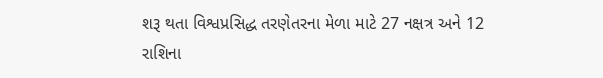શરૂ થતા વિશ્વપ્રસિદ્ધ તરણેતરના મેળા માટે 27 નક્ષત્ર અને 12 રાશિના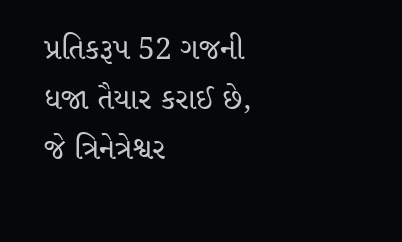પ્રતિકરૂપ 52 ગજની ધજા તૈયાર કરાઈ છે, જે ત્રિનેત્રેશ્વર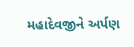મહાદેવજીને અર્પણ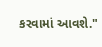કરવામાં આવશે."